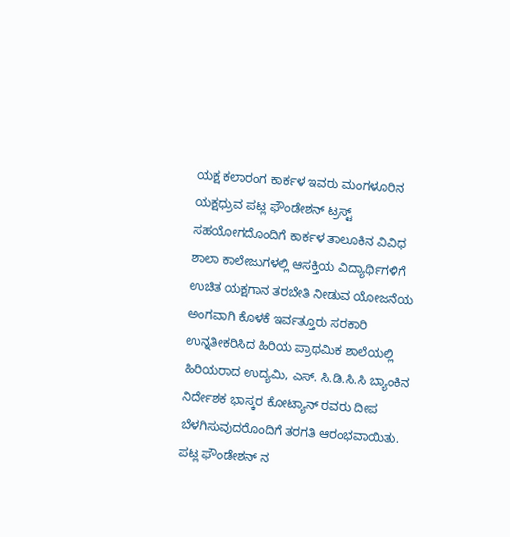ಯಕ್ಷ ಕಲಾರಂಗ ಕಾರ್ಕಳ ಇವರು ಮಂಗಳೂರಿನ ಯಕ್ಷಧ್ರುವ ಪಟ್ಲ ಫೌಂಡೇಶನ್ ಟ್ರಸ್ಟ್ ಸಹಯೋಗದೊಂದಿಗೆ ಕಾರ್ಕಳ ತಾಲೂಕಿನ ವಿವಿಧ ಶಾಲಾ ಕಾಲೇಜುಗಳಲ್ಲಿ ಆಸಕ್ತಿಯ ವಿದ್ಯಾರ್ಥಿಗಳಿಗೆ ಉಚಿತ ಯಕ್ಷಗಾನ ತರಬೇತಿ ನೀಡುವ ಯೋಜನೆಯ ಅಂಗವಾಗಿ ಕೊಳಕೆ ಇರ್ವತ್ತೂರು ಸರಕಾರಿ ಉನ್ನತೀಕರಿಸಿದ ಹಿರಿಯ ಪ್ರಾಥಮಿಕ ಶಾಲೆಯಲ್ಲಿ ಹಿರಿಯರಾದ ಉದ್ಯಮಿ, ಎಸ್. ಸಿ.ಡಿ.ಸಿ.ಸಿ ಬ್ಯಾಂಕಿನ ನಿರ್ದೇಶಕ ಭಾಸ್ಕರ ಕೋಟ್ಯಾನ್ ರವರು ದೀಪ ಬೆಳಗಿಸುವುದರೊಂದಿಗೆ ತರಗತಿ ಆರಂಭವಾಯಿತು. ಪಟ್ಲ ಫೌಂಡೇಶನ್ ನ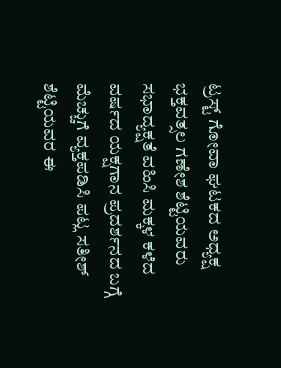ಟ್ರಸ್ಟ್ ಗೋವಾ ಘಟಕದ ಅಧ್ಯಕ್ಷ ಭಕ್ತವತ್ಸಲ ಗಣೇಶ ಶೆಟ್ಟಿಯವರು ಸಭಾದ್ಯಕ್ಷತೆ ವಹಿಸಿ ಮಕ್ಕಳ ಕಳೆದ ವರ್ಷದ ಯಕ್ಷಗಾನ ಪ್ರದರ್ಶನದ ಬಗ್ಗೆ ಮೆಚ್ಚುಗೆ ವ್ಯಕ್ತಪಡಿಸಿ ಪಟ್ಲ ಸತೀಶ್ ಶೆಟ್ಟಿಯವರ ಈ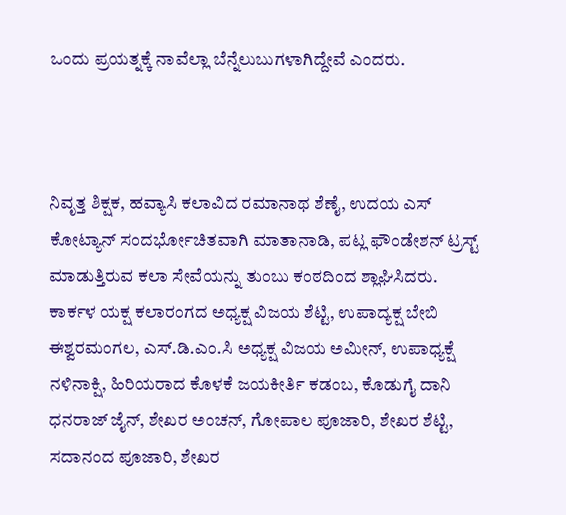ಒಂದು ಪ್ರಯತ್ನಕ್ಕೆ ನಾವೆಲ್ಲಾ ಬೆನ್ನೆಲುಬುಗಳಾಗಿದ್ದೇವೆ ಎಂದರು.



ನಿವೃತ್ತ ಶಿಕ್ಷಕ, ಹವ್ಯಾಸಿ ಕಲಾವಿದ ರಮಾನಾಥ ಶೆಣೈ, ಉದಯ ಎಸ್ ಕೋಟ್ಯಾನ್ ಸಂದರ್ಭೋಚಿತವಾಗಿ ಮಾತಾನಾಡಿ, ಪಟ್ಲ ಫೌಂಡೇಶನ್ ಟ್ರಸ್ಟ್ ಮಾಡುತ್ತಿರುವ ಕಲಾ ಸೇವೆಯನ್ನು ತುಂಬು ಕಂಠದಿಂದ ಶ್ಲಾಘಿಸಿದರು. ಕಾರ್ಕಳ ಯಕ್ಷ ಕಲಾರಂಗದ ಅಧ್ಯಕ್ಷ ವಿಜಯ ಶೆಟ್ಟಿ, ಉಪಾದ್ಯಕ್ಷ ಬೇಬಿ ಈಶ್ವರಮಂಗಲ, ಎಸ್.ಡಿ.ಎಂ.ಸಿ ಅಧ್ಯಕ್ಷ ವಿಜಯ ಅಮೀನ್, ಉಪಾಧ್ಯಕ್ಷೆ ನಳಿನಾಕ್ಷಿ, ಹಿರಿಯರಾದ ಕೊಳಕೆ ಜಯಕೀರ್ತಿ ಕಡಂಬ, ಕೊಡುಗೈ ದಾನಿ ಧನರಾಜ್ ಜೈನ್, ಶೇಖರ ಅಂಚನ್, ಗೋಪಾಲ ಪೂಜಾರಿ, ಶೇಖರ ಶೆಟ್ಟಿ, ಸದಾನಂದ ಪೂಜಾರಿ, ಶೇಖರ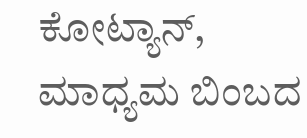ಕೋಟ್ಯಾನ್, ಮಾಧ್ಯಮ ಬಿಂಬದ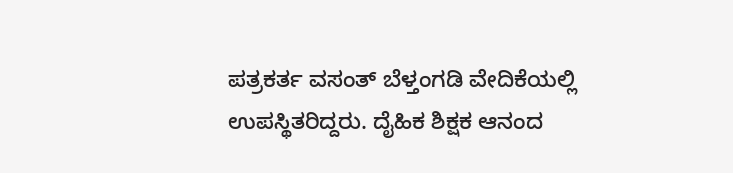ಪತ್ರಕರ್ತ ವಸಂತ್ ಬೆಳ್ತಂಗಡಿ ವೇದಿಕೆಯಲ್ಲಿ ಉಪಸ್ಥಿತರಿದ್ದರು. ದೈಹಿಕ ಶಿಕ್ಷಕ ಆನಂದ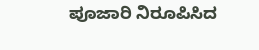ಪೂಜಾರಿ ನಿರೂಪಿಸಿದ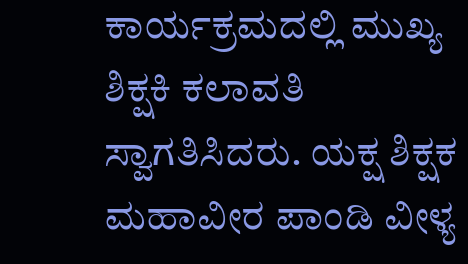ಕಾರ್ಯಕ್ರಮದಲ್ಲಿ ಮುಖ್ಯ ಶಿಕ್ಷಕಿ ಕಲಾವತಿ ಸ್ವಾಗತಿಸಿದರು. ಯಕ್ಷ ಶಿಕ್ಷಕ ಮಹಾವೀರ ಪಾಂಡಿ ವೀಳ್ಯ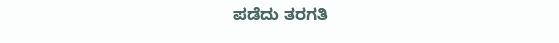ಪಡೆದು ತರಗತಿ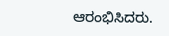ಆರಂಭಿಸಿದರು.